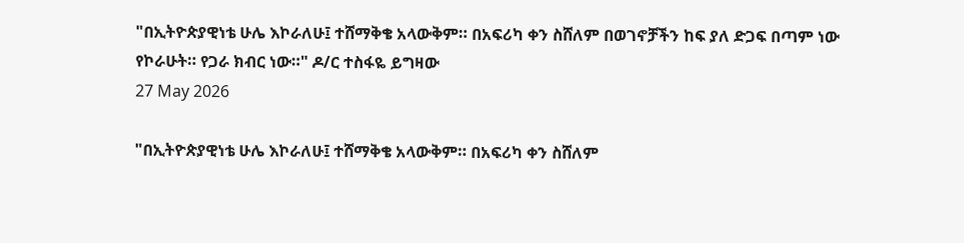"በኢትዮጵያዊነቴ ሁሌ እኮራለሁ፤ ተሸማቅቄ አላውቅም። በአፍሪካ ቀን ስሸለም በወገኖቻችን ከፍ ያለ ድጋፍ በጣም ነው የኮራሁት። የጋራ ክብር ነው።" ዶ/ር ተስፋዬ ይግዛው
27 May 2026

"በኢትዮጵያዊነቴ ሁሌ እኮራለሁ፤ ተሸማቅቄ አላውቅም። በአፍሪካ ቀን ስሸለም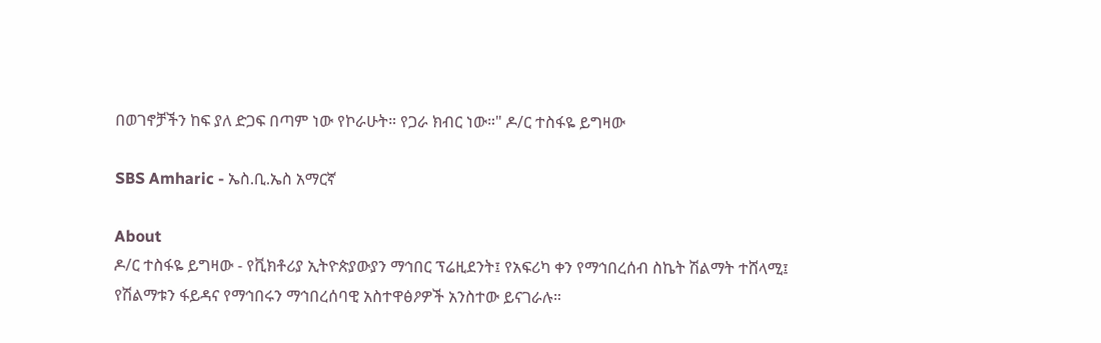በወገኖቻችን ከፍ ያለ ድጋፍ በጣም ነው የኮራሁት። የጋራ ክብር ነው።" ዶ/ር ተስፋዬ ይግዛው

SBS Amharic - ኤስ.ቢ.ኤስ አማርኛ

About
ዶ/ር ተስፋዬ ይግዛው - የቪክቶሪያ ኢትዮጵያውያን ማኅበር ፕሬዚደንት፤ የአፍሪካ ቀን የማኅበረሰብ ስኬት ሽልማት ተሸላሚ፤ የሽልማቱን ፋይዳና የማኅበሩን ማኅበረሰባዊ አስተዋፅዖዎች አንስተው ይናገራሉ።